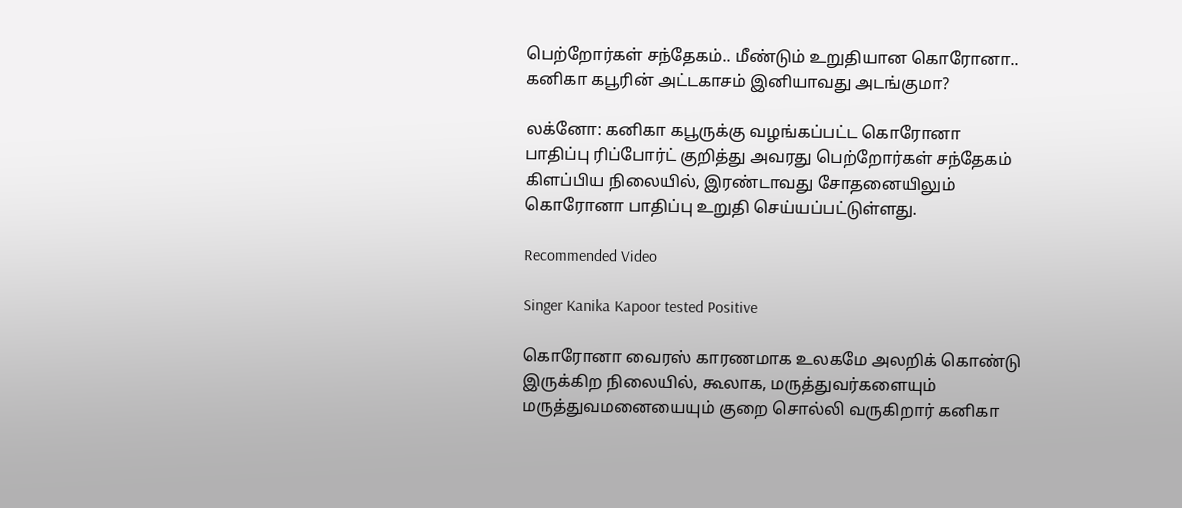பெற்றோர்கள் சந்தேகம்.. மீண்டும் உறுதியான கொரோனா.. கனிகா கபூரின் அட்டகாசம் இனியாவது அடங்குமா?

லக்னோ: கனிகா கபூருக்கு வழங்கப்பட்ட கொரோனா பாதிப்பு ரிப்போர்ட் குறித்து அவரது பெற்றோர்கள் சந்தேகம் கிளப்பிய நிலையில், இரண்டாவது சோதனையிலும் கொரோனா பாதிப்பு உறுதி செய்யப்பட்டுள்ளது.

Recommended Video

Singer Kanika Kapoor tested Positive

கொரோனா வைரஸ் காரணமாக உலகமே அலறிக் கொண்டு இருக்கிற நிலையில், கூலாக, மருத்துவர்களையும் மருத்துவமனையையும் குறை சொல்லி வருகிறார் கனிகா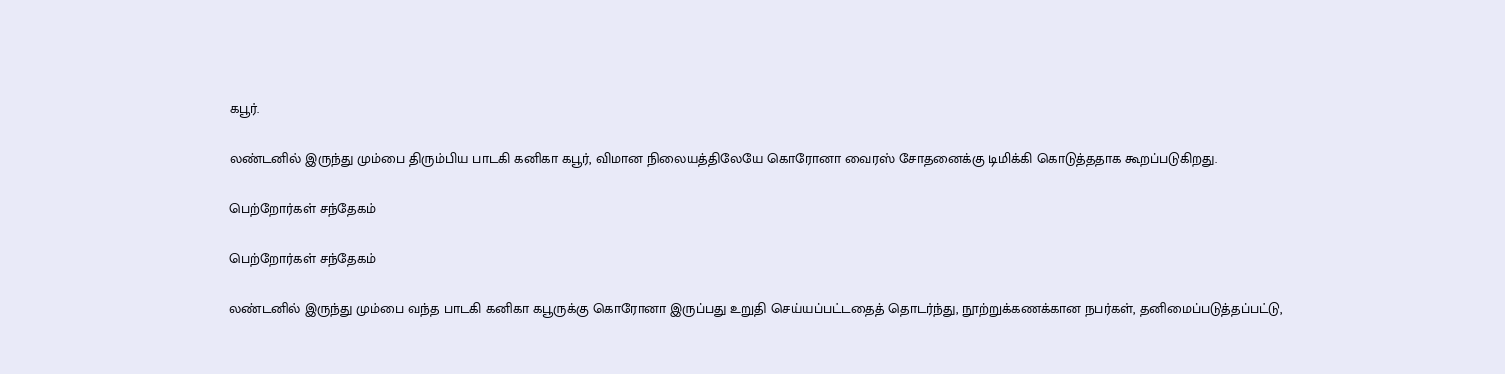கபூர்.

லண்டனில் இருந்து மும்பை திரும்பிய பாடகி கனிகா கபூர், விமான நிலையத்திலேயே கொரோனா வைரஸ் சோதனைக்கு டிமிக்கி கொடுத்ததாக கூறப்படுகிறது.

பெற்றோர்கள் சந்தேகம்

பெற்றோர்கள் சந்தேகம்

லண்டனில் இருந்து மும்பை வந்த பாடகி கனிகா கபூருக்கு கொரோனா இருப்பது உறுதி செய்யப்பட்டதைத் தொடர்ந்து, நூற்றுக்கணக்கான நபர்கள், தனிமைப்படுத்தப்பட்டு,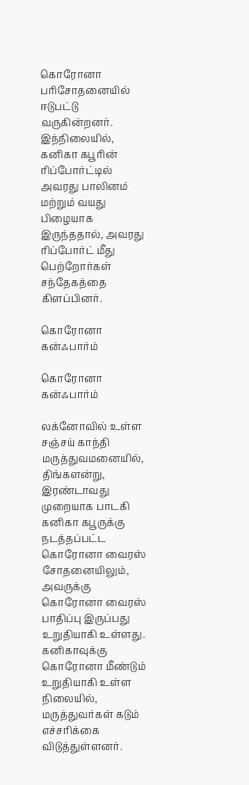கொரோனா பரிசோதனையில் ஈடுபட்டு வருகின்றனர். இந்நிலையில், கனிகா கபூரின் ரிப்போர்ட்டில் அவரது பாலினம் மற்றும் வயது பிழையாக இருந்ததால், அவரது ரிப்போர்ட் மீது பெற்றோர்கள் சந்தேகத்தை கிளப்பினர்.

கொரோனா கன்ஃபார்ம்

கொரோனா கன்ஃபார்ம்

லக்னோவில் உள்ள சஞ்சய் காந்தி மருத்துவமனையில், திங்களன்று, இரண்டாவது முறையாக பாடகி கனிகா கபூருக்கு நடத்தப்பட்ட கொரோனா வைரஸ் சோதனையிலும், அவருக்கு கொரோனா வைரஸ் பாதிப்பு இருப்பது உறுதியாகி உள்ளது. கனிகாவுக்கு கொரோனா மீண்டும் உறுதியாகி உள்ள நிலையில், மருத்துவர்கள் கடும் எச்சரிக்கை விடுத்துள்ளனர்.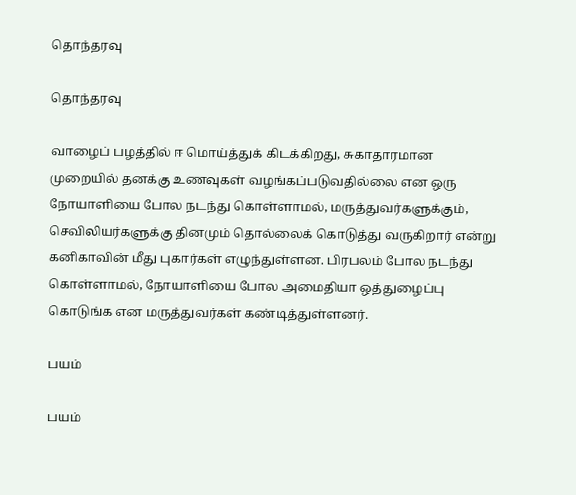தொந்தரவு

தொந்தரவு

வாழைப் பழத்தில் ஈ மொய்த்துக் கிடக்கிறது, சுகாதாரமான முறையில் தனக்கு உணவுகள் வழங்கப்படுவதில்லை என ஒரு நோயாளியை போல நடந்து கொள்ளாமல், மருத்துவர்களுக்கும், செவிலியர்களுக்கு தினமும் தொல்லைக் கொடுத்து வருகிறார் என்று கனிகாவின் மீது புகார்கள் எழுந்துள்ளன. பிரபலம் போல நடந்து கொள்ளாமல், நோயாளியை போல அமைதியா ஒத்துழைப்பு கொடுங்க என மருத்துவர்கள் கண்டித்துள்ளனர்.

பயம்

பயம்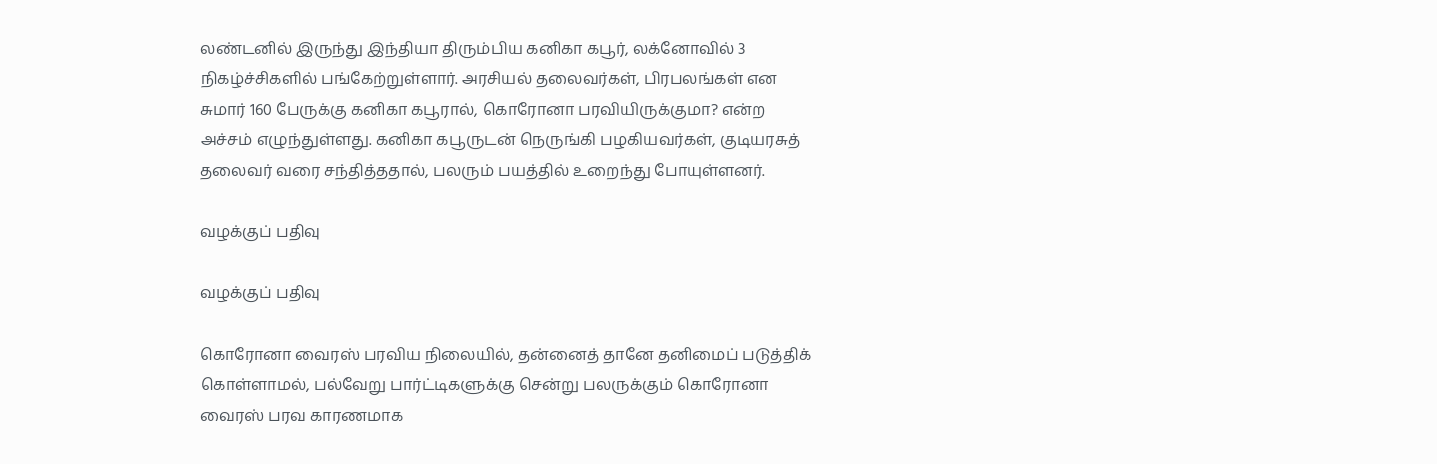லண்டனில் இருந்து இந்தியா திரும்பிய கனிகா கபூர், லக்னோவில் 3 நிகழ்ச்சிகளில் பங்கேற்றுள்ளார். அரசியல் தலைவர்கள், பிரபலங்கள் என சுமார் 160 பேருக்கு கனிகா கபூரால், கொரோனா பரவியிருக்குமா? என்ற அச்சம் எழுந்துள்ளது. கனிகா கபூருடன் நெருங்கி பழகியவர்கள், குடியரசுத் தலைவர் வரை சந்தித்ததால், பலரும் பயத்தில் உறைந்து போயுள்ளனர்.

வழக்குப் பதிவு

வழக்குப் பதிவு

கொரோனா வைரஸ் பரவிய நிலையில், தன்னைத் தானே தனிமைப் படுத்திக் கொள்ளாமல், பல்வேறு பார்ட்டிகளுக்கு சென்று பலருக்கும் கொரோனா வைரஸ் பரவ காரணமாக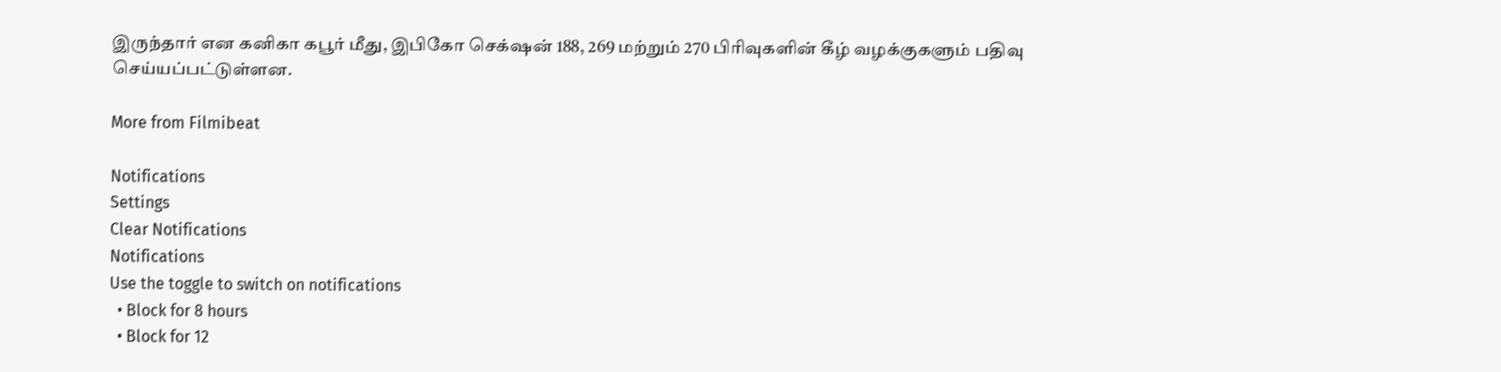இருந்தார் என கனிகா கபூர் மீது, இபிகோ செக்‌ஷன் 188, 269 மற்றும் 270 பிரிவுகளின் கீழ் வழக்குகளும் பதிவு செய்யப்பட்டுள்ளன.

More from Filmibeat

Notifications
Settings
Clear Notifications
Notifications
Use the toggle to switch on notifications
  • Block for 8 hours
  • Block for 12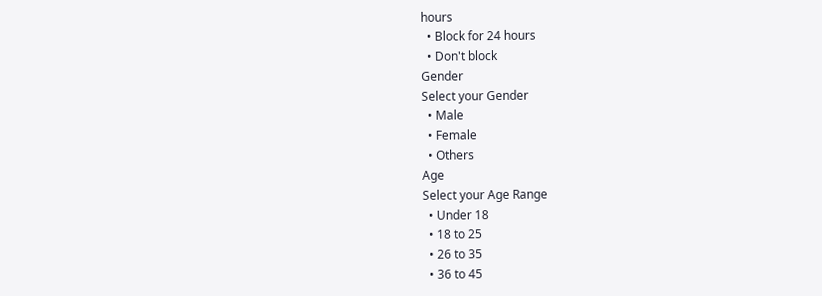hours
  • Block for 24 hours
  • Don't block
Gender
Select your Gender
  • Male
  • Female
  • Others
Age
Select your Age Range
  • Under 18
  • 18 to 25
  • 26 to 35
  • 36 to 45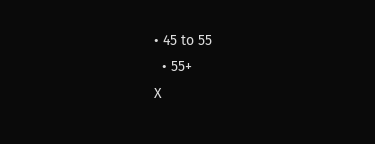• 45 to 55
  • 55+
X